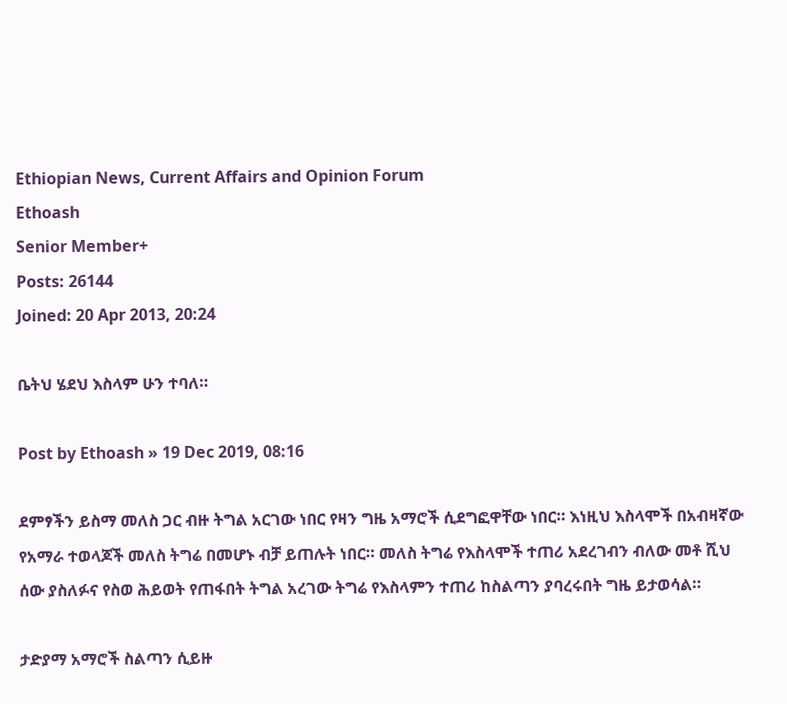Ethiopian News, Current Affairs and Opinion Forum
Ethoash
Senior Member+
Posts: 26144
Joined: 20 Apr 2013, 20:24

ቤትህ ሄደህ እስላም ሁን ተባለ።

Post by Ethoash » 19 Dec 2019, 08:16

ደምፃችን ይስማ መለስ ጋር ብዙ ትግል አርገው ነበር የዛን ግዜ አማሮች ሲደግፎዋቸው ነበር። እነዚህ እስላሞች በአብዛኛው የአማራ ተወላጆች መለስ ትግሬ በመሆኑ ብቻ ይጠሉት ነበር። መለስ ትግሬ የእስላሞች ተጠሪ አደረገብን ብለው መቶ ሺህ ሰው ያስለፉና የስወ ሕይወት የጠፋበት ትግል አረገው ትግሬ የእስላምን ተጠሪ ከስልጣን ያባረሩበት ግዜ ይታወሳል።

ታድያማ አማሮች ስልጣን ሲይዙ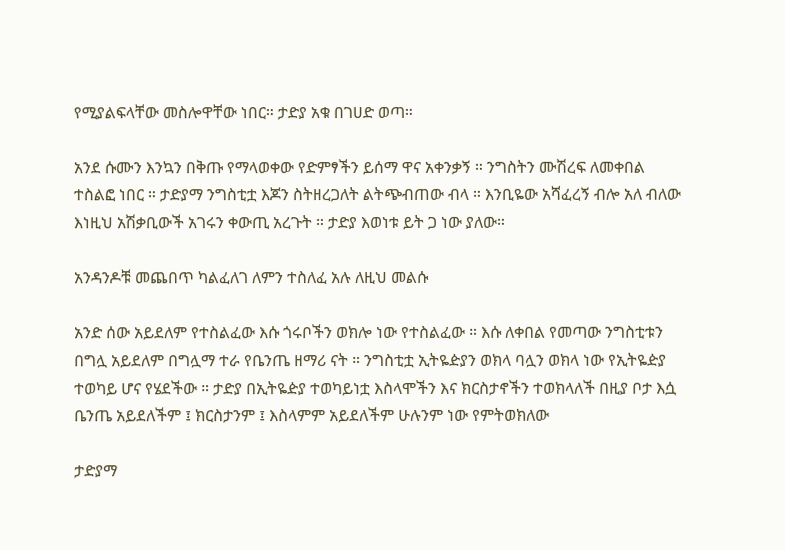የሚያልፍላቸው መስሎዋቸው ነበር። ታድያ አቁ በገሀድ ወጣ።

አንደ ሱሙን እንኳን በቅጡ የማላወቀው የድምፃችን ይሰማ ዋና አቀንቃኝ ። ንግስትን ሙሽረፍ ለመቀበል ተስልፎ ነበር ። ታድያማ ንግስቲቷ እጆን ስትዘረጋለት ልትጭብጠው ብላ ። እንቢዬው አሻፈረኝ ብሎ አለ ብለው እነዚህ አሽቃቢውች አገሩን ቀውጢ አረጉት ። ታድያ እወነቱ ይት ጋ ነው ያለው።

አንዳንዶቹ መጨበጥ ካልፈለገ ለምን ተስለፈ አሉ ለዚህ መልሱ

አንድ ሰው አይደለም የተስልፈው እሱ ጎሩቦችን ወክሎ ነው የተስልፈው ። እሱ ለቀበል የመጣው ንግስቲቱን በግሏ አይደለም በግሏማ ተራ የቤንጤ ዘማሪ ናት ። ንግስቲቷ ኢትዬዽያን ወክላ ባሏን ወክላ ነው የኢትዬዽያ ተወካይ ሆና የሄደችው ። ታድያ በኢትዬዽያ ተወካይነቷ እስላሞችን እና ክርስታኖችን ተወክላለች በዚያ ቦታ እሷ ቤንጤ አይደለችም ፤ ክርስታንም ፤ እስላምም አይደለችም ሁሉንም ነው የምትወክለው

ታድያማ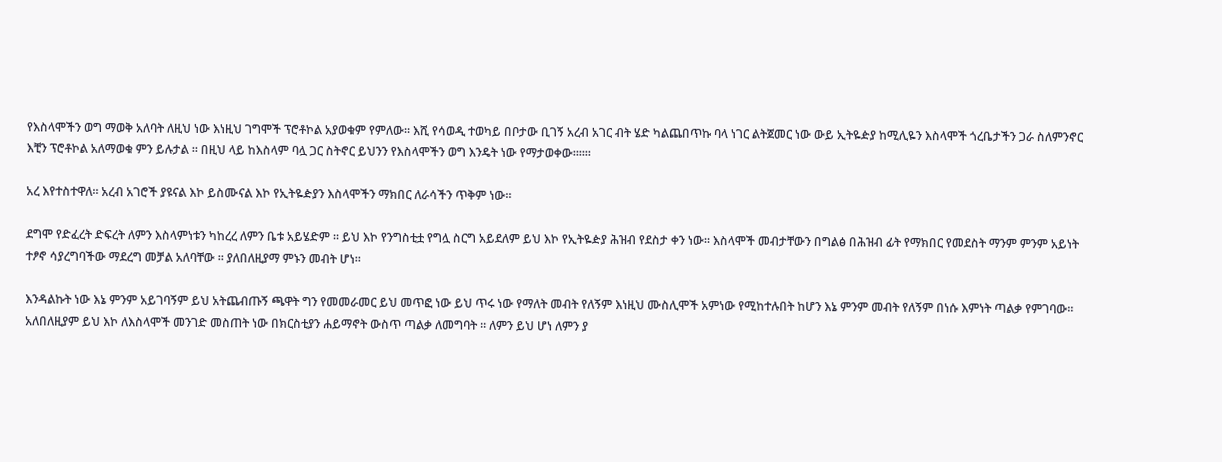የእስላሞችን ወግ ማወቅ አለባት ለዚህ ነው እነዚህ ገግሞች ፕሮቶኮል አያወቁም የምለው። እሺ የሳወዲ ተወካይ በቦታው ቢገኝ አረብ አገር ብት ሄድ ካልጨበጥኩ ባላ ነገር ልትጀመር ነው ውይ ኢትዬዽያ ከሚሊዬን እስላሞች ጎረቤታችን ጋራ ስለምንኖር እቺን ፕሮቶኮል አለማወቁ ምን ይሉታል ። በዚህ ላይ ከእስላም ባሏ ጋር ስትኖር ይህንን የእስላሞችን ወግ እንዴት ነው የማታወቀው።።።

አረ እየተስተዋለ። አረብ አገሮች ያዩናል እኮ ይስሙናል እኮ የኢትዬዽያን እስላሞችን ማክበር ለራሳችን ጥቅም ነው።

ደግሞ የድፈረት ድፍረት ለምን እስላምነቱን ካከረረ ለምን ቤቱ አይሄድም ። ይህ እኮ የንግስቲቷ የግሏ ስርግ አይደለም ይህ እኮ የኢትዬዽያ ሕዝብ የደስታ ቀን ነው። እስላሞች መብታቸውን በግልፅ በሕዝብ ፊት የማክበር የመደስት ማንም ምንም አይነት ተፆኖ ሳያረግባችው ማደረግ መቻል አለባቸው ። ያለበለዚያማ ምኑን መብት ሆነ።

እንዳልኩት ነው እኔ ምንም አይገባኝም ይህ አትጨብጡኝ ጫዋት ግን የመመራመር ይህ መጥፎ ነው ይህ ጥሩ ነው የማለት መብት የለኝም እነዚህ ሙስሊሞች አምነው የሚከተሉበት ከሆን እኔ ምንም መብት የለኝም በነሱ እምነት ጣልቃ የምገባው። አለበለዚያም ይህ እኮ ለእስላሞች መንገድ መስጠት ነው በክርስቲያን ሐይማኖት ውስጥ ጣልቃ ለመግባት ። ለምን ይህ ሆነ ለምን ያ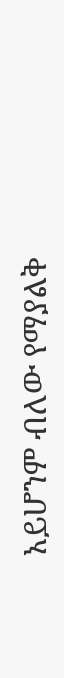አይሆንም ብለው የማያልቅ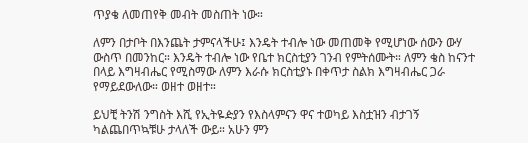ጥያቄ ለመጠየቅ መብት መስጠት ነው።

ለምን በታቦት በእንጨት ታምናላችሁ፤ እንዴት ተብሎ ነው መጠመቅ የሚሆነው ሰውን ውሃ ውስጥ በመንከር። እንዴት ተብሎ ነው የቤተ ክርስቲያን ገንብ የምትሰሙት። ለምን ቄስ ከናንተ በላይ እግዛብሔር የሚስማው ለምን እራሱ ክርስቲያኑ በቀጥታ ስልክ እግዛብሔር ጋራ የማይደውለው። ወዘተ ወዘተ።

ይህቺ ትንሽ ንግስት እሺ የኢትዬዽያን የእስላምናን ዋና ተወካይ እስቷዝን ብታገኝ ካልጨበጥኳቹሁ ታላለች ውይ። አሁን ምን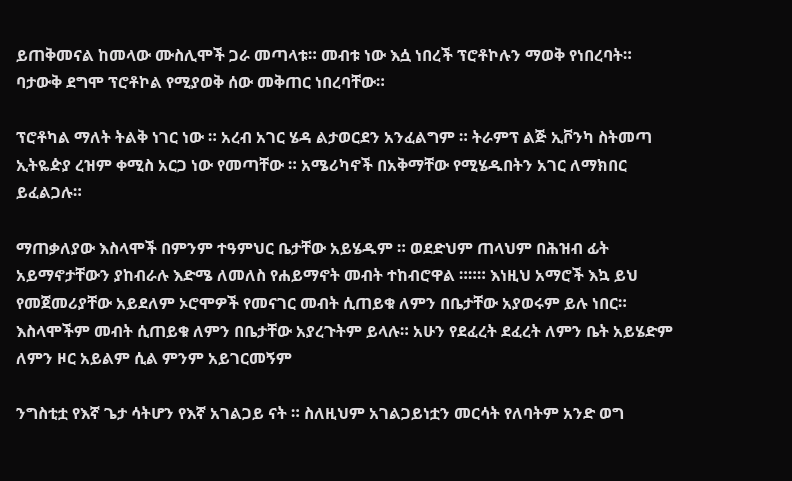ይጠቅመናል ከመላው ሙስሊሞች ጋራ መጣላቱ። መብቱ ነው እሷ ነበረች ፕሮቶኮሉን ማወቅ የነበረባት። ባታውቅ ደግሞ ፕሮቶኮል የሚያወቅ ሰው መቅጠር ነበረባቸው።

ፕሮቶካል ማለት ትልቅ ነገር ነው ። አረብ አገር ሄዳ ልታወርደን አንፈልግም ። ትራምፕ ልጅ ኢቮንካ ስትመጣ ኢትዬዽያ ረዝም ቀሚስ አርጋ ነው የመጣቸው ። አሜሪካኖች በአቅማቸው የሚሄዱበትን አገር ለማክበር ይፈልጋሉ።

ማጠቃለያው እስላሞች በምንም ተዓምህር ቤታቸው አይሄዱም ። ወደድህም ጠላህም በሕዝብ ፊት አይማኖታቸውን ያከብራሉ እድሜ ለመለስ የሐይማኖት መብት ተከብሮዋል ።።። እነዚህ አማሮች እኳ ይህ የመጀመሪያቸው አይደለም ኦሮሞዎች የመናገር መብት ሲጠይቁ ለምን በቤታቸው አያወሩም ይሉ ነበር። እስላሞችም መብት ሲጠይቁ ለምን በቤታቸው አያረጉትም ይላሉ። አሁን የደፈረት ደፈረት ለምን ቤት አይሄድም ለምን ዞር አይልም ሲል ምንም አይገርመኝም

ንግስቲቷ የእኛ ጌታ ሳትሆን የእኛ አገልጋይ ናት ። ስለዚህም አገልጋይነቷን መርሳት የለባትም አንድ ወግ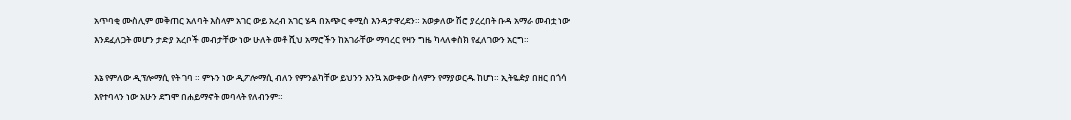አጥባቂ ሙስሊም መቅጠር አለባት እስላም አገር ውይ አረብ አገር ሄዳ በአጭር ቀሚስ እንዳታዋረደን። አወቃለው ሽሮ ያረረበት ቡዳ አማራ መብቷ ነው እንደፈለጋት መሆን ታድያ አረቦች መብታቸው ነው ሁለት መቶ ሺህ አማሮችን ከአገራቸው ማባረር የዛን ግዜ ካላለቀስክ የፈለገውን አርግ።

እኔ የምለው ዲፕሎማሲ የት ገባ ። ምኑን ነው ዲፖሎማሲ ብለን የምንልካቸው ይህንን እንኳ አውቀው ስላምን የማያወርዱ ከሆነ። ኢትዬዽያ በዘር በጎሳ እየተባላን ነው አሁን ደግሞ በሐይማኖት መባላት የለብንም።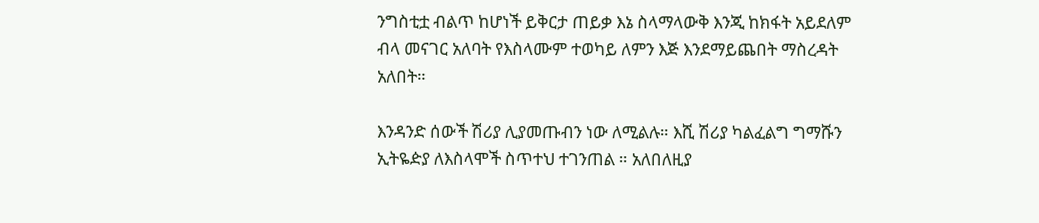ንግስቲቷ ብልጥ ከሆነች ይቅርታ ጠይቃ እኔ ስላማላውቅ እንጂ ከክፋት አይደለም ብላ መናገር አለባት የእስላሙም ተወካይ ለምን እጅ እንደማይጨበት ማስረዳት አለበት።

እንዳንድ ሰውች ሽሪያ ሊያመጡብን ነው ለሚልሉ። እሺ ሽሪያ ካልፈልግ ግማሹን ኢትዬዽያ ለእስላሞች ስጥተህ ተገንጠል ። አለበለዚያ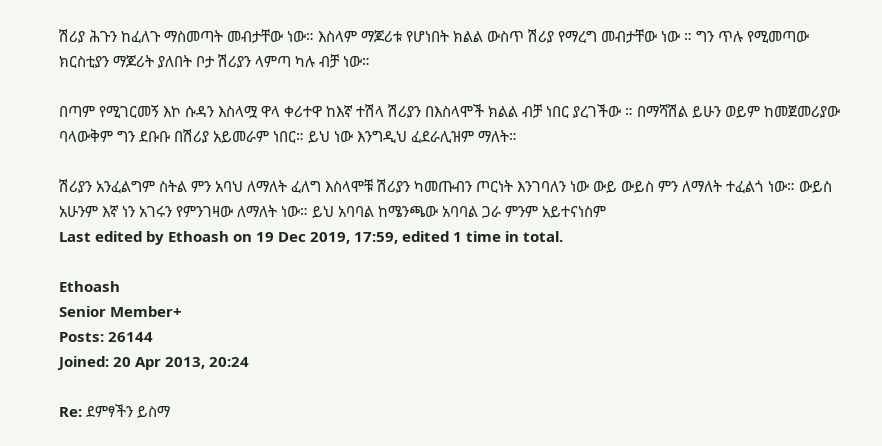ሽሪያ ሕጉን ከፈለጉ ማስመጣት መብታቸው ነው። እስላም ማጆሪቱ የሆነበት ክልል ውስጥ ሽሪያ የማረግ መብታቸው ነው ። ግን ጥሉ የሚመጣው ክርስቲያን ማጆሪት ያለበት ቦታ ሽሪያን ላምጣ ካሉ ብቻ ነው።

በጣም የሚገርመኝ እኮ ሱዳን እስላሟ ዋላ ቀሪተዋ ከእኛ ተሽላ ሽሪያን በእስላሞች ክልል ብቻ ነበር ያረገችው ። በማሻሽል ይሁን ወይም ከመጀመሪያው ባላውቅም ግን ደቡቡ በሽሪያ አይመራም ነበር። ይህ ነው እንግዲህ ፈደራሊዝም ማለት።

ሽሪያን አንፈልግም ስትል ምን አባህ ለማለት ፈለግ እስላሞቹ ሽሪያን ካመጡብን ጦርነት እንገባለን ነው ውይ ውይስ ምን ለማለት ተፈልጎ ነው። ውይስ አሁንም እኛ ነን አገሩን የምንገዛው ለማለት ነው። ይህ አባባል ከሜንጫው አባባል ጋራ ምንም አይተናነስም
Last edited by Ethoash on 19 Dec 2019, 17:59, edited 1 time in total.

Ethoash
Senior Member+
Posts: 26144
Joined: 20 Apr 2013, 20:24

Re: ደምፃችን ይስማ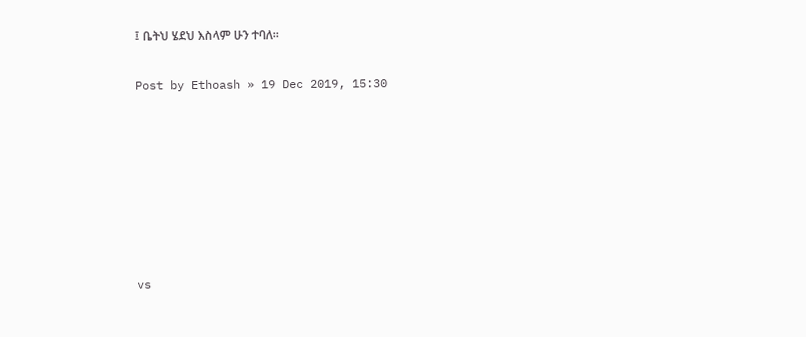፤ ቤትህ ሄደህ እስላም ሁን ተባለ።

Post by Ethoash » 19 Dec 2019, 15:30







vs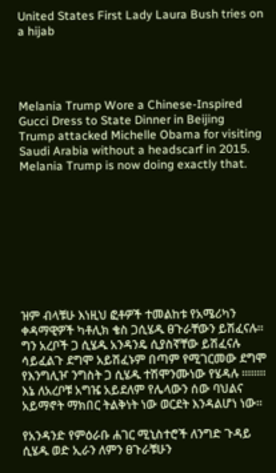United States First Lady Laura Bush tries on a hijab




Melania Trump Wore a Chinese-Inspired Gucci Dress to State Dinner in Beijing
Trump attacked Michelle Obama for visiting Saudi Arabia without a headscarf in 2015. Melania Trump is now doing exactly that.









ዝም ብላቹሁ እነዚህ ፎቶዎች ተመልከቱ የአሜሪካን ቀዳማዊዎች ካቶሊክ ቄስ ጋሲሄዱ ፀጉራቸውን ይሽፈናሉ። ግን አረቦች ጋ ሲሄዱ አንዳንዴ ሲያስኛቸው ይሽፈናሉ ሳይፈልጉ ደግሞ አይሽፈኑም በጣም የሚገርመው ደግሞ የእንግሊዦ ንግስት ጋ ሲሄዱ ተሽሞንሙነው የሄዳሉ ።።።። እኔ ለአረቦቹ አግዤ አይደለም የሌላውን ሰው ባህልና አይማኖት ማክበር ትልቅነት ነው ወርደት እንዳልሆነ ነው።

የአንዳንድ የምዕራቡ ሐገር ሚኒስተሮች ለንግድ ጉዳይ ሲሄዱ ወድ ኢራን ለምን ፀጉራቹሁን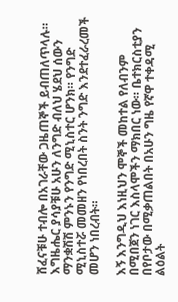ሸፈናቹሁ ተብሎ በአገራቸው ጋዜጠኞች ይብጠለጥላሉ። እግዜሔር ያሳያቹሁ አሁን ለንግድ ብለህ ሄደህ ሰውን ማንቋሽሽ ምንኑን የንግድ ሚኒስተር ሆንክ። የንግድ ሚኒስተሯ መመዘን የነበረበት ስንት ንግድ እንደተፈራረመች መሆን ነበረብት።

እኝ እንግዲህ እነዚህን ሞኞች መከተል የለብንም በሚበጀን ነገር እስላሞችን ማክበር ነው። ቤተክርስቲያን በየቦታው በሚቃጠልበት በአሁን ግዜ የኛዋ ተቀዳሚ ልዕልት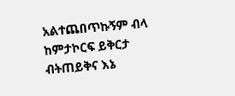አልተጨበጥኩኝም ብላ ከምታኮርፍ ይቅርታ ብትጠይቅና እኔ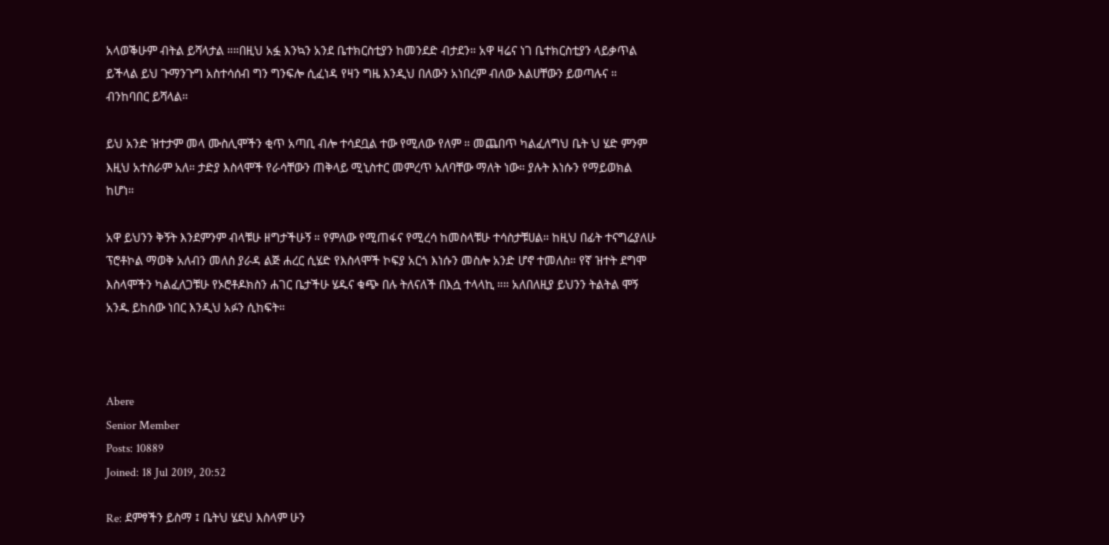አላወቕሁም ብትል ይሻላታል ።።በዚህ አፏ እንኳን አንደ ቤተክርስቲያን ከመንደድ ብታደን። አዋ ዛሬና ነገ ቤተክርስቲያን ላይቃጥል ይችላል ይህ ጉማንጉግ አስተሳሰብ ግን ግንፍሎ ሲፈነዳ የዛን ግዜ እንዲህ በለውን አነበረም ብለው እልሀቸውን ይወጣሉና ። ብንከባበር ይሻላል።

ይህ አንድ ዝተታም መላ ሙስሊሞችን ቂጥ አጣቢ ብሎ ተሳደቧል ተው የሚለው የለም ። መጨበጥ ካልፈለግህ ቤት ህ ሄድ ምንም እዚህ አተስራም አለ። ታድያ እስላሞች የራሳቸውን ጠቅላይ ሚኒስተር መምረጥ አለባቸው ማለት ነው። ያሉት እነሱን የማይወክል ከሆነ።

አዋ ይህንን ቅኝት እንደምንም ብላቹሁ ዘግታችሁኝ ። የምለው የሚጠፋና የሚረሳ ከመስላቹሁ ተሳስታቹሀል። ከዚህ በፊት ተናግሬያለሁ ፕሮቶኮል ማወቅ አለብን መለስ ያራዳ ልጅ ሐረር ሲሄድ የእስላሞች ኮፍያ አርጎ እነሱን መስሎ አንድ ሆኖ ተመለስ። የኛ ዝተት ደግሞ እስላሞችን ካልፈለጋቹሁ የኦሮቶዶክስን ሐገር ቤታችሁ ሄዱና ቁጭ በሉ ትለናለች በእሷ ተላላኪ ።። አለበለዚያ ይህንን ትልትል ሞኝ አንዱ ይከሰው ነበር እንዲህ አፉን ሲከፍት።



Abere
Senior Member
Posts: 10889
Joined: 18 Jul 2019, 20:52

Re: ደምፃችን ይስማ ፤ ቤትህ ሄደህ እስላም ሁን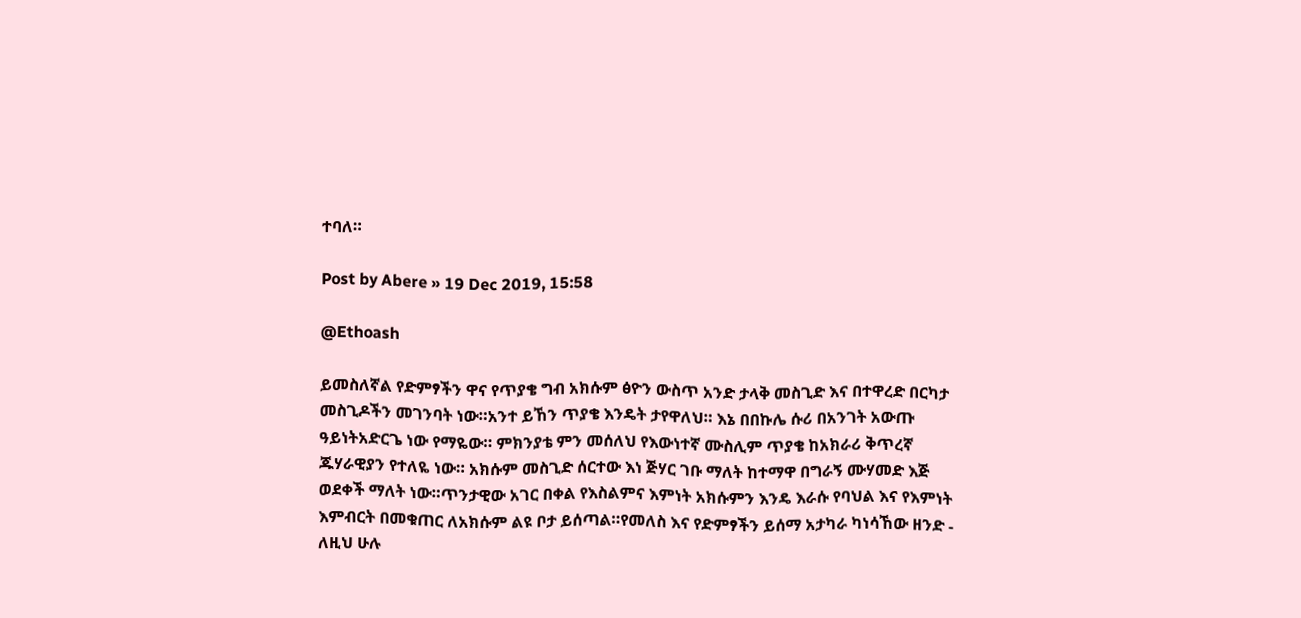ተባለ።

Post by Abere » 19 Dec 2019, 15:58

@Ethoash

ይመስለኛል የድምፃችን ዋና የጥያቄ ግብ አክሱም ፅዮን ውስጥ አንድ ታላቅ መስጊድ እና በተዋረድ በርካታ መስጊዶችን መገንባት ነው።አንተ ይኸን ጥያቄ እንዴት ታየዋለህ። እኔ በበኩሌ ሱሪ በአንገት አውጡ ዓይነትአድርጌ ነው የማዬው። ምክንያቴ ምን መሰለህ የእውነተኛ ሙስሊም ጥያቄ ከአክራሪ ቅጥረኛ ጁሃራዊያን የተለዬ ነው። አክሱም መስጊድ ሰርተው እነ ጅሃር ገቡ ማለት ከተማዋ በግራኝ ሙሃመድ እጅ ወደቀች ማለት ነው።ጥንታዊው አገር በቀል የእስልምና እምነት አክሱምን እንዴ እራሱ የባህል እና የእምነት እምብርት በመቁጠር ለአክሱም ልዩ ቦታ ይሰጣል።የመለስ እና የድምፃችን ይሰማ አታካራ ካነሳኸው ዘንድ - ለዚህ ሁሉ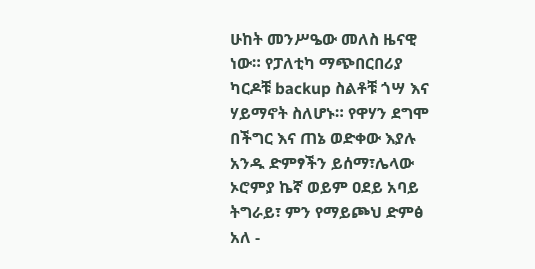ሁከት መንሥዔው መለስ ዜናዊ ነው። የፓለቲካ ማጭበርበሪያ ካርዶቹ backup ስልቶቹ ጎሣ እና ሃይማኖት ስለሆኑ። የዋሃን ደግሞ በችግር እና ጠኔ ወድቀው እያሉ አንዱ ድምፃችን ይሰማ፣ሌላው ኦሮምያ ኬኛ ወይም ዐደይ አባይ ትግራይ፣ ምን የማይጮህ ድምፅ አለ -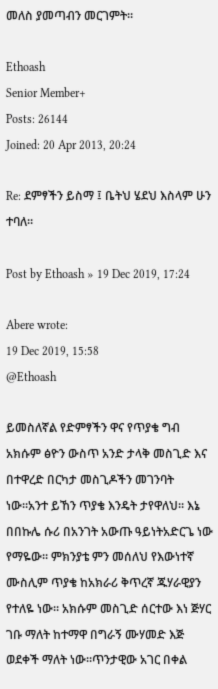መለስ ያመጣብን መርገምት።

Ethoash
Senior Member+
Posts: 26144
Joined: 20 Apr 2013, 20:24

Re: ደምፃችን ይስማ ፤ ቤትህ ሄደህ እስላም ሁን ተባለ።

Post by Ethoash » 19 Dec 2019, 17:24

Abere wrote:
19 Dec 2019, 15:58
@Ethoash

ይመስለኛል የድምፃችን ዋና የጥያቄ ግብ አክሱም ፅዮን ውስጥ አንድ ታላቅ መስጊድ እና በተዋረድ በርካታ መስጊዶችን መገንባት ነው።አንተ ይኸን ጥያቄ እንዴት ታየዋለህ። እኔ በበኩሌ ሱሪ በአንገት አውጡ ዓይነትአድርጌ ነው የማዬው። ምክንያቴ ምን መሰለህ የእውነተኛ ሙስሊም ጥያቄ ከአክራሪ ቅጥረኛ ጁሃራዊያን የተለዬ ነው። አክሱም መስጊድ ሰርተው እነ ጅሃር ገቡ ማለት ከተማዋ በግራኝ ሙሃመድ እጅ ወደቀች ማለት ነው።ጥንታዊው አገር በቀል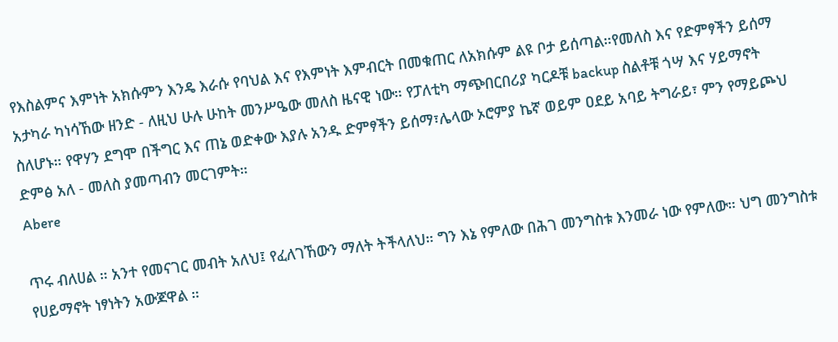የእስልምና እምነት አክሱምን እንዴ እራሱ የባህል እና የእምነት እምብርት በመቁጠር ለአክሱም ልዩ ቦታ ይሰጣል።የመለስ እና የድምፃችን ይሰማ አታካራ ካነሳኸው ዘንድ - ለዚህ ሁሉ ሁከት መንሥዔው መለስ ዜናዊ ነው። የፓለቲካ ማጭበርበሪያ ካርዶቹ backup ስልቶቹ ጎሣ እና ሃይማኖት ስለሆኑ። የዋሃን ደግሞ በችግር እና ጠኔ ወድቀው እያሉ አንዱ ድምፃችን ይሰማ፣ሌላው ኦሮምያ ኬኛ ወይም ዐደይ አባይ ትግራይ፣ ምን የማይጮህ ድምፅ አለ - መለስ ያመጣብን መርገምት።
Abere

ጥሩ ብለሀል ። አንተ የመናገር መብት አለህ፤ የፈለገኸውን ማለት ትችላለህ። ግን እኔ የምለው በሕገ መንግስቱ እንመራ ነው የምለው። ህግ መንግስቱ የሀይማኖት ነፃነትን አውጆዋል ።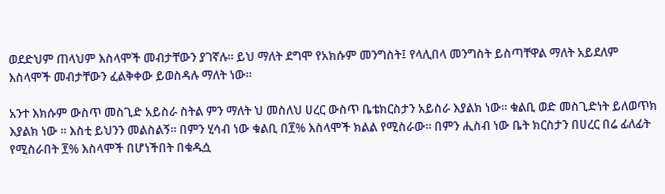ወደድህም ጠላህም እስላሞች መብታቸውን ያገኛሉ። ይህ ማለት ደግሞ የአክሱም መንግስት፤ የላሊበላ መንግስት ይስጣቸዋል ማለት አይደለም እስላሞች መብታቸውን ፈልቅቀው ይወስዳሉ ማለት ነው።

አንተ እክሱም ውስጥ መስጊድ አይስራ ስትል ምን ማለት ህ መስለህ ሀረር ውስጥ ቤቴክርስታን አይስራ እያልክ ነው። ቁልቢ ወድ መስጊድነት ይለወጥክ እያልክ ነው ። እስቲ ይህንን መልስልኝ። በምን ሂሳብ ነው ቁልቢ በ፻% እስላሞች ክልል የሚስራው። በምን ሒስብ ነው ቤት ክርስታን በሀረር በሬ ፊለፊት የሚስራበት ፻% እስላሞች በሆነችበት በቁዱሷ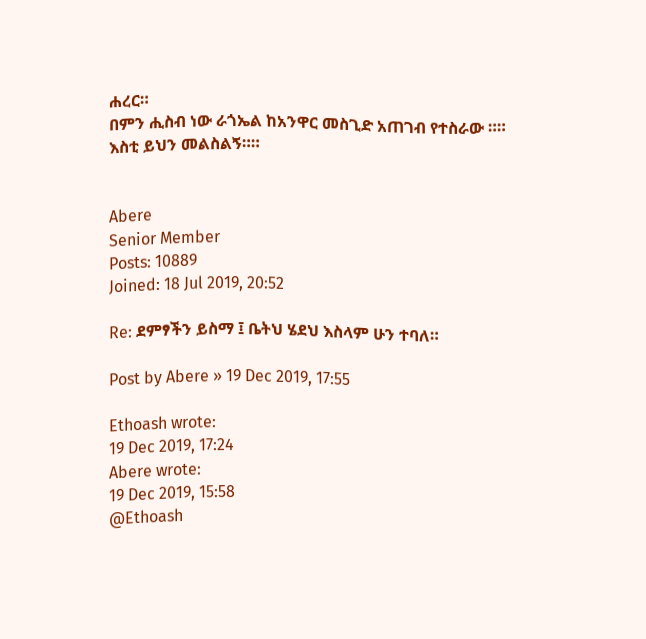ሐረር።
በምን ሒስብ ነው ራጎኤል ከአንዋር መስጊድ አጠገብ የተስራው ።። እስቲ ይህን መልስልኝ።።


Abere
Senior Member
Posts: 10889
Joined: 18 Jul 2019, 20:52

Re: ደምፃችን ይስማ ፤ ቤትህ ሄደህ እስላም ሁን ተባለ።

Post by Abere » 19 Dec 2019, 17:55

Ethoash wrote:
19 Dec 2019, 17:24
Abere wrote:
19 Dec 2019, 15:58
@Ethoash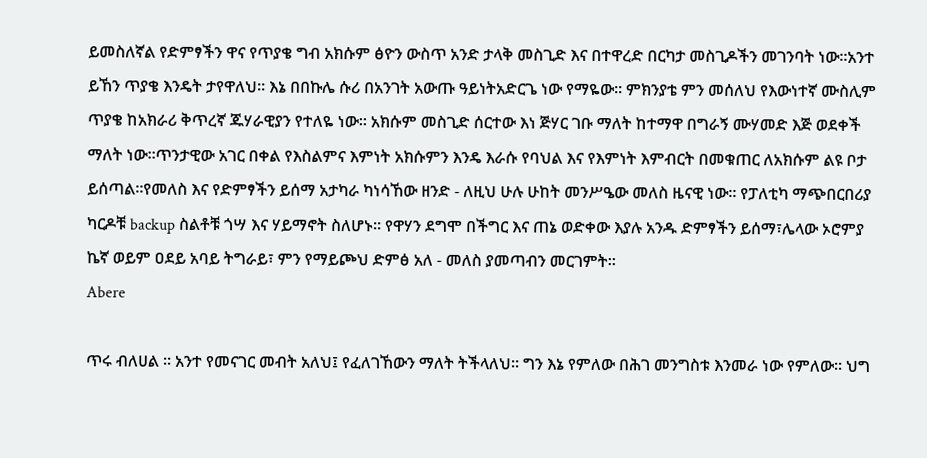ይመስለኛል የድምፃችን ዋና የጥያቄ ግብ አክሱም ፅዮን ውስጥ አንድ ታላቅ መስጊድ እና በተዋረድ በርካታ መስጊዶችን መገንባት ነው።አንተ ይኸን ጥያቄ እንዴት ታየዋለህ። እኔ በበኩሌ ሱሪ በአንገት አውጡ ዓይነትአድርጌ ነው የማዬው። ምክንያቴ ምን መሰለህ የእውነተኛ ሙስሊም ጥያቄ ከአክራሪ ቅጥረኛ ጁሃራዊያን የተለዬ ነው። አክሱም መስጊድ ሰርተው እነ ጅሃር ገቡ ማለት ከተማዋ በግራኝ ሙሃመድ እጅ ወደቀች ማለት ነው።ጥንታዊው አገር በቀል የእስልምና እምነት አክሱምን እንዴ እራሱ የባህል እና የእምነት እምብርት በመቁጠር ለአክሱም ልዩ ቦታ ይሰጣል።የመለስ እና የድምፃችን ይሰማ አታካራ ካነሳኸው ዘንድ - ለዚህ ሁሉ ሁከት መንሥዔው መለስ ዜናዊ ነው። የፓለቲካ ማጭበርበሪያ ካርዶቹ backup ስልቶቹ ጎሣ እና ሃይማኖት ስለሆኑ። የዋሃን ደግሞ በችግር እና ጠኔ ወድቀው እያሉ አንዱ ድምፃችን ይሰማ፣ሌላው ኦሮምያ ኬኛ ወይም ዐደይ አባይ ትግራይ፣ ምን የማይጮህ ድምፅ አለ - መለስ ያመጣብን መርገምት።
Abere

ጥሩ ብለሀል ። አንተ የመናገር መብት አለህ፤ የፈለገኸውን ማለት ትችላለህ። ግን እኔ የምለው በሕገ መንግስቱ እንመራ ነው የምለው። ህግ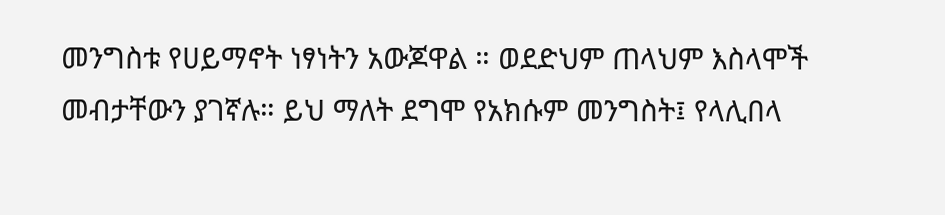መንግስቱ የሀይማኖት ነፃነትን አውጆዋል ። ወደድህም ጠላህም እስላሞች መብታቸውን ያገኛሉ። ይህ ማለት ደግሞ የአክሱም መንግስት፤ የላሊበላ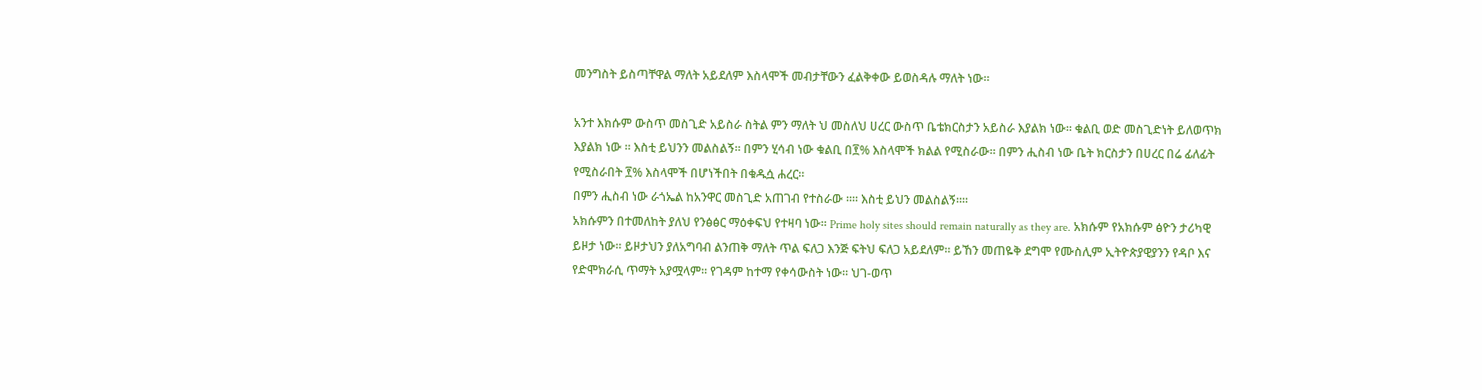መንግስት ይስጣቸዋል ማለት አይደለም እስላሞች መብታቸውን ፈልቅቀው ይወስዳሉ ማለት ነው።

አንተ እክሱም ውስጥ መስጊድ አይስራ ስትል ምን ማለት ህ መስለህ ሀረር ውስጥ ቤቴክርስታን አይስራ እያልክ ነው። ቁልቢ ወድ መስጊድነት ይለወጥክ እያልክ ነው ። እስቲ ይህንን መልስልኝ። በምን ሂሳብ ነው ቁልቢ በ፻% እስላሞች ክልል የሚስራው። በምን ሒስብ ነው ቤት ክርስታን በሀረር በሬ ፊለፊት የሚስራበት ፻% እስላሞች በሆነችበት በቁዱሷ ሐረር።
በምን ሒስብ ነው ራጎኤል ከአንዋር መስጊድ አጠገብ የተስራው ።። እስቲ ይህን መልስልኝ።።
አክሱምን በተመለከት ያለህ የንፅፅር ማዕቀፍህ የተዛባ ነው። Prime holy sites should remain naturally as they are. አክሱም የአክሱም ፅዮን ታሪካዊ ይዞታ ነው። ይዞታህን ያለአግባብ ልንጠቅ ማለት ጥል ፍለጋ እንጅ ፍትህ ፍለጋ አይደለም። ይኸን መጠዬቅ ደግሞ የሙስሊም ኢትዮጵያዊያንን የዳቦ እና የድሞክራሲ ጥማት አያሟላም። የገዳም ከተማ የቀሳውስት ነው። ህገ-ወጥ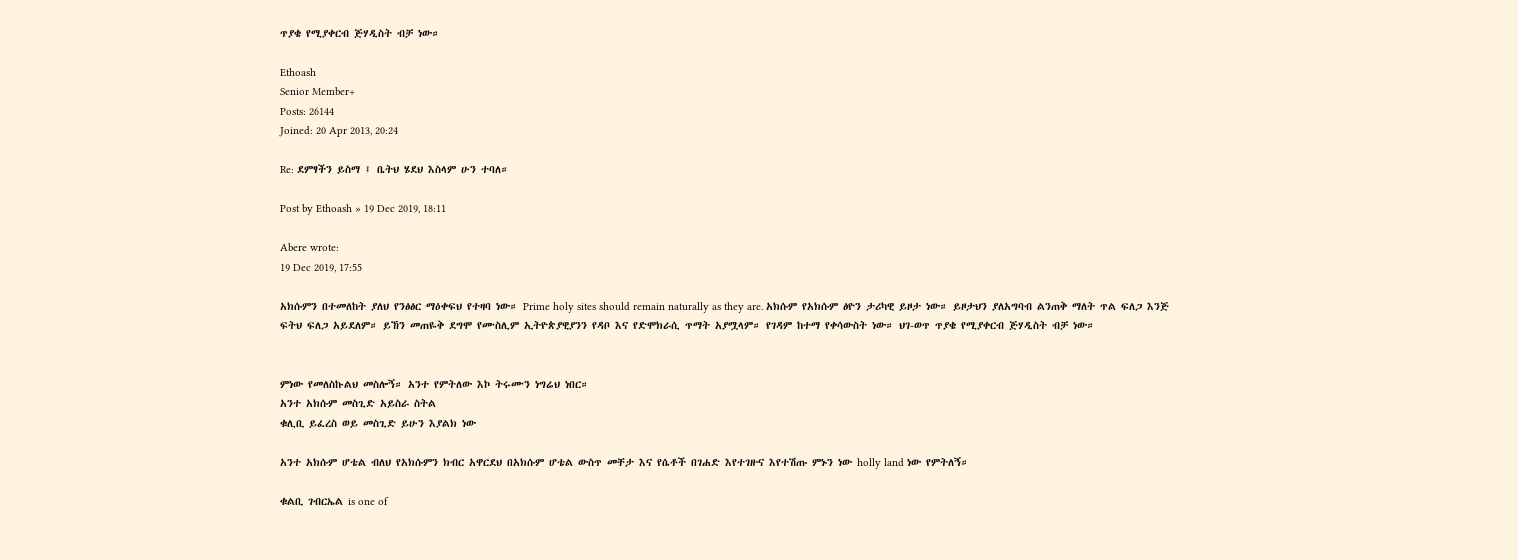ጥያቄ የሚያቀርብ ጅሃዲስት ብቻ ነው።

Ethoash
Senior Member+
Posts: 26144
Joined: 20 Apr 2013, 20:24

Re: ደምፃችን ይስማ ፤ ቤትህ ሄደህ እስላም ሁን ተባለ።

Post by Ethoash » 19 Dec 2019, 18:11

Abere wrote:
19 Dec 2019, 17:55

አክሱምን በተመለከት ያለህ የንፅፅር ማዕቀፍህ የተዛባ ነው። Prime holy sites should remain naturally as they are. አክሱም የአክሱም ፅዮን ታሪካዊ ይዞታ ነው። ይዞታህን ያለአግባብ ልንጠቅ ማለት ጥል ፍለጋ እንጅ ፍትህ ፍለጋ አይደለም። ይኸን መጠዬቅ ደግሞ የሙስሊም ኢትዮጵያዊያንን የዳቦ እና የድሞክራሲ ጥማት አያሟላም። የገዳም ከተማ የቀሳውስት ነው። ህገ-ወጥ ጥያቄ የሚያቀርብ ጅሃዲስት ብቻ ነው።


ምነው የመለስኩልህ መስሎኝ። አንተ የምትለው እኮ ትሩሙን ነግሬህ ነበር።
አንተ አክሱም መስጊድ አይስራ ስትል
ቁሊቢ ይፈረስ ወይ መስጊድ ይሁን እያልክ ነው

አንተ አክሱም ሆቴል ብለህ የአክሱምን ክብር አዋርደህ በአክሱም ሆቴል ውስጥ መቸታ እና የሴቶች በገሐድ እየተገዙና እየተሽጡ ምኑን ነው holly land ነው የምትለኝ።

ቁልቢ ገብርኤል is one of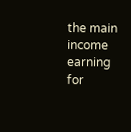the main income earning for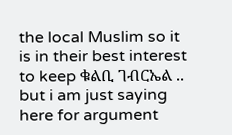the local Muslim so it is in their best interest to keep ቁልቢ ገብርኤል .. but i am just saying here for argument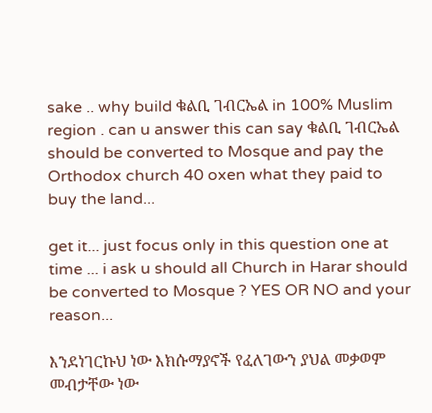sake .. why build ቁልቢ ገብርኤል in 100% Muslim region . can u answer this can say ቁልቢ ገብርኤል should be converted to Mosque and pay the Orthodox church 40 oxen what they paid to buy the land...

get it... just focus only in this question one at time ... i ask u should all Church in Harar should be converted to Mosque ? YES OR NO and your reason...

እንደነገርኩህ ነው እክሱማያኖች የፈለገውን ያህል መቃወም መብታቸው ነው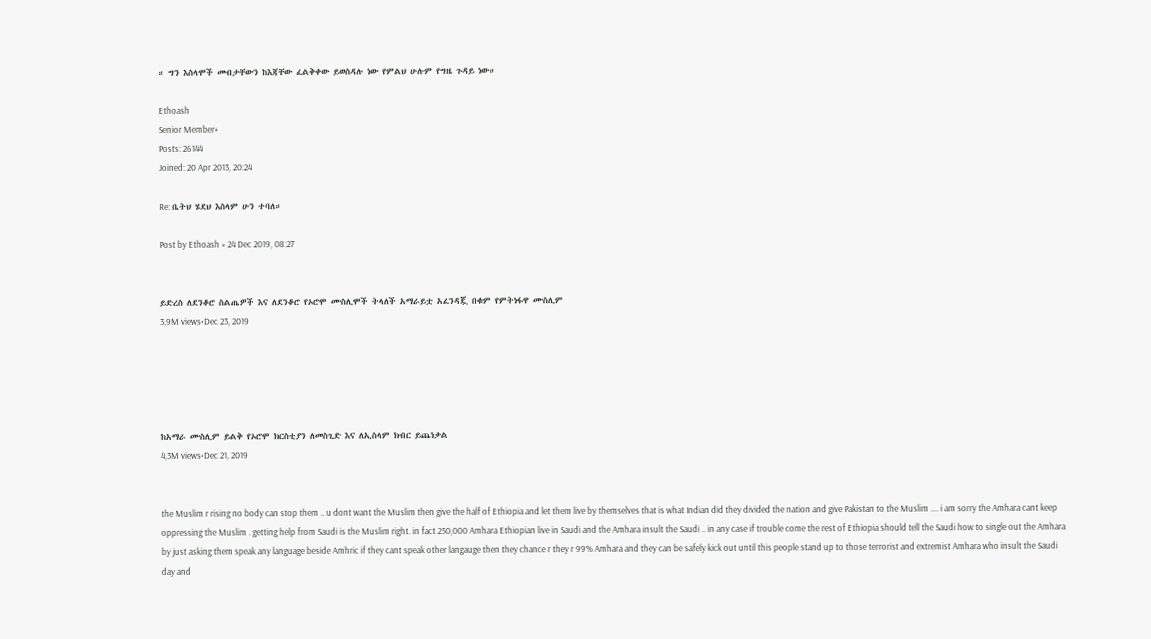። ግን እስላሞች መብታቸውን ከእጃቸው ፈልቅቀው ይወስዳሉ ነው የምልህ ሁሉም የግዜ ጉዳይ ነው።

Ethoash
Senior Member+
Posts: 26144
Joined: 20 Apr 2013, 20:24

Re: ቤትህ ሄደህ እስላም ሁን ተባለ።

Post by Ethoash » 24 Dec 2019, 08:27


ይድረስ ለደንቆሮ ስልጤዎች እና ለደንቆሮ የኦሮሞ ሙስሊሞች ትላለች አማራይቷ አፈንዳጇ በቁም የምትነፋዋ ሙስሊም
3,9M views•Dec 23, 2019





ከአማራ ሙስሊም ይልቅ የኦሮሞ ክርስቲያን ለመስጊድ እና ለኢስላም ክብር ይጨነቃል
4,3M views•Dec 21, 2019


the Muslim r rising no body can stop them .. u dont want the Muslim then give the half of Ethiopia and let them live by themselves that is what Indian did they divided the nation and give Pakistan to the Muslim .... i am sorry the Amhara cant keep oppressing the Muslim . getting help from Saudi is the Muslim right. in fact 250,000 Amhara Ethiopian live in Saudi and the Amhara insult the Saudi .. in any case if trouble come the rest of Ethiopia should tell the Saudi how to single out the Amhara by just asking them speak any language beside Amhric if they cant speak other langauge then they chance r they r 99% Amhara and they can be safely kick out until this people stand up to those terrorist and extremist Amhara who insult the Saudi day and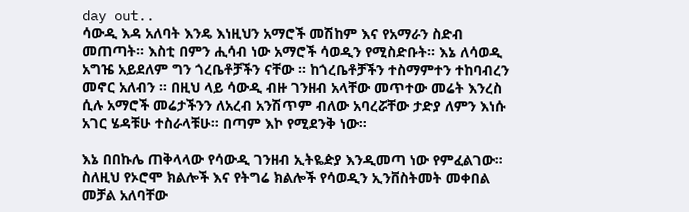day out..
ሳውዲ እዳ አለባት እንዴ እነዚህን አማሮች መሽከም እና የአማራን ስድብ መጠጣት። እስቲ በምን ሒሳብ ነው አማሮች ሳወዲን የሚስድቡት። እኔ ለሳወዲ አግዤ አይደለም ግን ጎረቤቶቻችን ናቸው ። ከጎረቤቶቻችን ተስማምተን ተከባብረን መኖር አለብን ። በዚህ ላይ ሳውዲ ብዙ ገንዘብ አላቸው መጥተው መሬት እንረስ ሲሉ አማሮች መሬታችንን ለአረብ አንሽጥም ብለው አባረሯቸው ታድያ ለምን እነሱ አገር ሄዳቹሁ ተስራላቹሁ። በጣም እኮ የሚደንቅ ነው።

እኔ በበኩሌ ጠቅላላው የሳውዲ ገንዘብ ኢትዬዽያ እንዲመጣ ነው የምፈልገው። ስለዚህ የኦሮሞ ክልሎች እና የትግሬ ክልሎች የሳወዲን ኢንቨስትመት መቀበል መቻል አለባቸው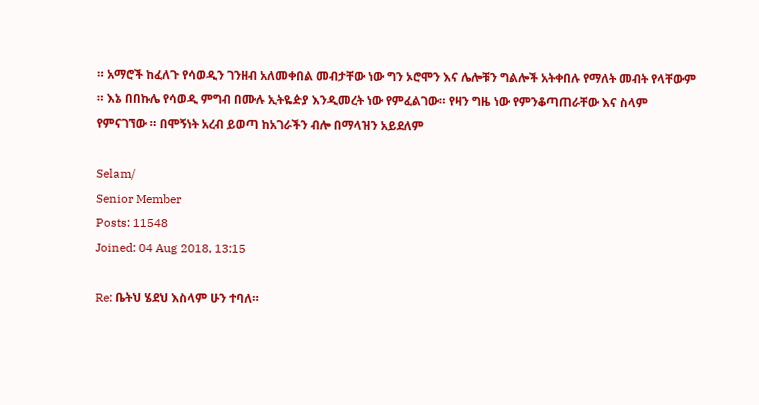። አማሮች ከፈለጉ የሳወዲን ገንዘብ አለመቀበል መብታቸው ነው ግን ኦሮሞን እና ሌሎቹን ግልሎች አትቀበሉ የማለት መብት የላቸውም ። እኔ በበኩሌ የሳወዲ ምግብ በሙሉ ኢትዬዽያ እንዲመረት ነው የምፈልገው። የዛን ግዜ ነው የምንቆጣጠራቸው እና ስላም የምናገኘው ። በሞኝነት አረብ ይወጣ ከአገራችን ብሎ በማላዝን አይደለም

Selam/
Senior Member
Posts: 11548
Joined: 04 Aug 2018, 13:15

Re: ቤትህ ሄደህ እስላም ሁን ተባለ።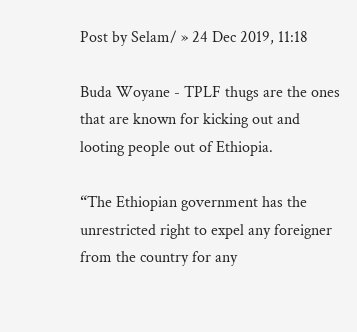Post by Selam/ » 24 Dec 2019, 11:18

Buda Woyane - TPLF thugs are the ones that are known for kicking out and looting people out of Ethiopia.

“The Ethiopian government has the unrestricted right to expel any foreigner from the country for any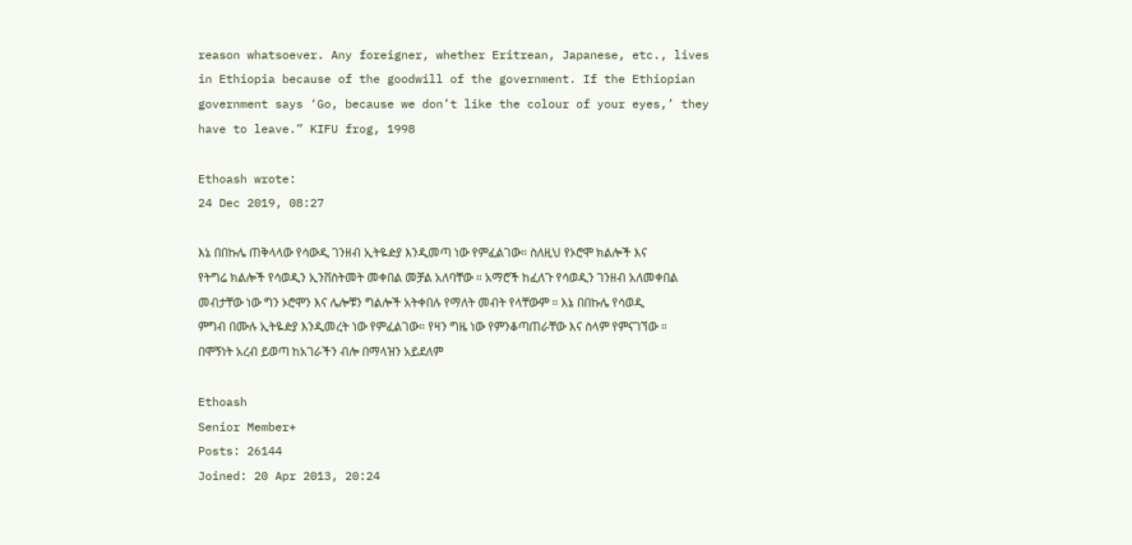reason whatsoever. Any foreigner, whether Eritrean, Japanese, etc., lives in Ethiopia because of the goodwill of the government. If the Ethiopian government says ‘Go, because we don’t like the colour of your eyes,’ they have to leave.” KIFU frog, 1998

Ethoash wrote:
24 Dec 2019, 08:27

እኔ በበኩሌ ጠቅላላው የሳውዲ ገንዘብ ኢትዬዽያ እንዲመጣ ነው የምፈልገው። ስለዚህ የኦሮሞ ክልሎች እና የትግሬ ክልሎች የሳወዲን ኢንቨስትመት መቀበል መቻል አለባቸው ። አማሮች ከፈለጉ የሳወዲን ገንዘብ አለመቀበል መብታቸው ነው ግን ኦሮሞን እና ሌሎቹን ግልሎች አትቀበሉ የማለት መብት የላቸውም ። እኔ በበኩሌ የሳወዲ ምግብ በሙሉ ኢትዬዽያ እንዲመረት ነው የምፈልገው። የዛን ግዜ ነው የምንቆጣጠራቸው እና ስላም የምናገኘው ። በሞኝነት አረብ ይወጣ ከአገራችን ብሎ በማላዝን አይደለም

Ethoash
Senior Member+
Posts: 26144
Joined: 20 Apr 2013, 20:24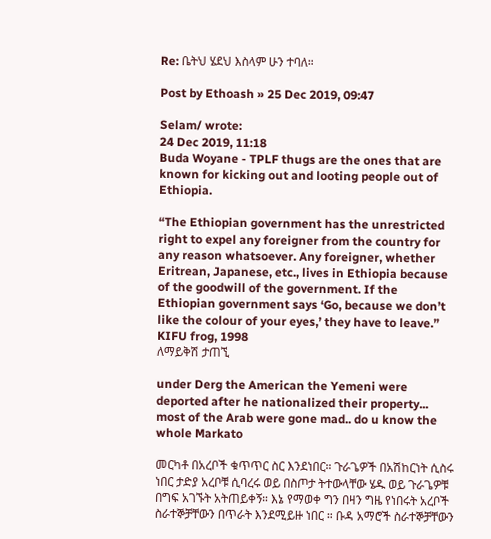Re: ቤትህ ሄደህ እስላም ሁን ተባለ።

Post by Ethoash » 25 Dec 2019, 09:47

Selam/ wrote:
24 Dec 2019, 11:18
Buda Woyane - TPLF thugs are the ones that are known for kicking out and looting people out of Ethiopia.

“The Ethiopian government has the unrestricted right to expel any foreigner from the country for any reason whatsoever. Any foreigner, whether Eritrean, Japanese, etc., lives in Ethiopia because of the goodwill of the government. If the Ethiopian government says ‘Go, because we don’t like the colour of your eyes,’ they have to leave.” KIFU frog, 1998
ለማይቅሽ ታጠኚ

under Derg the American the Yemeni were deported after he nationalized their property... most of the Arab were gone mad.. do u know the whole Markato

መርካቶ በአረቦች ቁጥጥር ስር እንደነበር። ጉራጌዎች በአሽከርነት ሲስሩ ነበር ታድያ አረቦቹ ሲባረሩ ወይ በስጦታ ትተውላቸው ሄዱ ወይ ጉራጌዎቹ በግፍ አገኙት አትጠይቀኝ። እኔ የማወቀ ግን በዛን ግዜ የነበሩት አረቦች ስራተኞቻቸውን በጥራት እንደሚይዙ ነበር ። ቡዳ አማሮች ስራተኞቻቸውን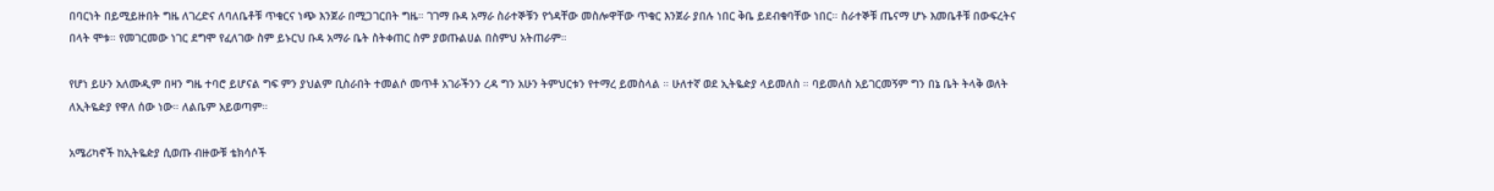በባርነት በይሚይዙበት ግዜ ለገረድና ለባለቤቶቹ ጥቁርና ነጭ እንጀራ በሚጋገርበት ግዜ። ገገማ ቡዳ አማራ ስራተኞቹን የጎዳቸው መስሎዋቸው ጥቁር እንጀራ ያበሉ ነበር ቅቤ ይደብቁባቸው ነበር። ስራተኞቹ ጤናማ ሆኑ እመቤቶቹ በውፍረትና በላት ሞቱ። የመገርመው ነገር ደግሞ የፈለገው ስም ይኑርህ ቡዳ አማራ ቤት ስትቀጠር ስም ያወጡልሀል በስምህ አትጠራም።

የሆነ ይሁን አለሙዲም በዛን ግዜ ተባሮ ይሆናል ግፍ ምን ያህልም ቢስራበት ተመልሶ መጥቶ አገራችንን ረዳ ግን አሁን ትምህርቱን የተማረ ይመስላል ። ሁለተኛ ወደ ኢትዬዽያ ላይመለስ ። ባይመለስ አይገርመኝም ግን በኔ ቤት ትላቅ ወለት ለኢትዬዽያ የዋለ ሰው ነው። ለልቤም አይወጣም።

አሜሪካኖች ከኢትዬዽያ ሲወጡ ብዙውቹ ቴክሳሶች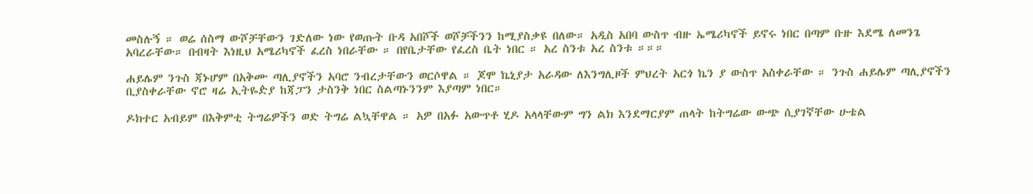መስሉኝ ። ወሬ ሰስማ ውሾቻቸውን ገድለው ነው የወጡት ቡዳ አበሾች ወሾቻችንን ከሚያስቃዩ በለው። አዲስ አበባ ውስጥ ብዙ ኤሜሪካኖች ይኖሩ ነበር በጣም ቡዙ እደሜ ለመንጌ አባረራቸው። በብዛት እነዚህ አሜሪካኖች ፈረስ ነበራቸው ። በየቤታቸው የፈረስ ቤት ነበር ። አረ ስንቱ አረ ስንቱ ።።።

ሐይሌም ንጉስ ጃኑሆም በአቅሙ ጣሊያኖችን አባሮ ንብረታቸውን ወርሶዋል ። ጆሞ ኬኒያታ አራዳው ለእንግሊዞች ምህረት አርጎ ኬን ያ ውስጥ አስቀራቸው ። ንጉስ ሐይሌም ጣሊያኖችን ቢያስቀራቸው ኖሮ ዛሬ ኢትዬዽያ ከጃፓን ታስንቅ ነበር ስልጣኑንንም እያጣም ነበር።

ዶክተር አብይም በእቅምቲ ትግሬዎችን ወድ ትግሬ ልኳቸዋል ። አዎ በአፉ አውጥቶ ሂዶ አላላቸውም ግን ልክ እንደማርያም ጠላት ከትግሬው ውጭ ሲያገኛቸው ሁቴል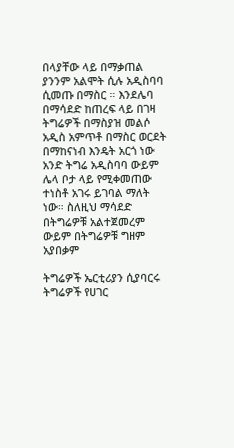በላያቸው ላይ በማቃጠል ያንንም አልሞት ሲሉ አዲስባባ ሲመጡ በማስር ። እንደሌባ በማሳደድ ከጠረፍ ላይ በገዛ ትግሬዎች በማስያዝ መልሶ አዲስ አምጥቶ በማስር ወርደት በማከናነብ እንዴት አርጎ ነው አንድ ትግሬ አዲስባባ ውይም ሌላ ቦታ ላይ የሚቀመጠው ተነስቶ አገሩ ይገባል ማለት ነው። ስለዚህ ማሳደድ በትግሬዎቹ አልተጀመረም ውይም በትግሬዎቹ ግዘም አያበቃም

ትግሬዎች ኤርቲሪያን ሲያባርሩ ትግሬዎች የሀገር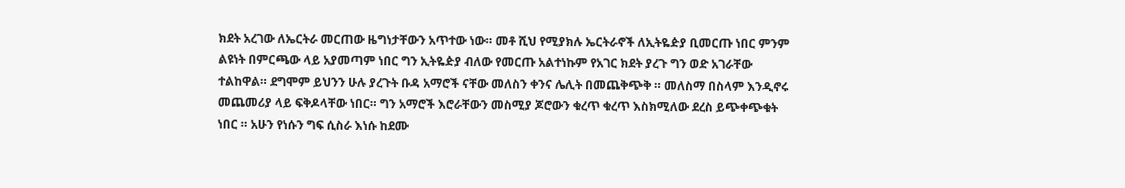ክደት አረገው ለኤርትራ መርጠው ዜግነታቸውን አጥተው ነው። መቶ ሺህ የሚያክሉ ኤርትራኖች ለኢትዬዽያ ቢመርጡ ነበር ምንም ልዩነት በምርጫው ላይ አያመጣም ነበር ግን ኢትዬዽያ ብለው የመርጡ አልተነኩም የአገር ክደት ያረጉ ግን ወድ አገራቸው ተልከዋል። ደግሞም ይህንን ሁሉ ያረጉት ቡዳ አማሮች ናቸው መለስን ቀንና ሌሊት በመጨቅጭቅ ። መለስማ በስላም እንዲኖሩ መጨመሪያ ላይ ፍቅዶላቸው ነበር። ግን አማሮች እሮራቸውን መስሚያ ጆሮውን ቁረጥ ቁረጥ እስክሚለው ደረስ ይጭቀጭቁት ነበር ። አሁን የነሱን ግፍ ሲስራ እነሱ ከደሙ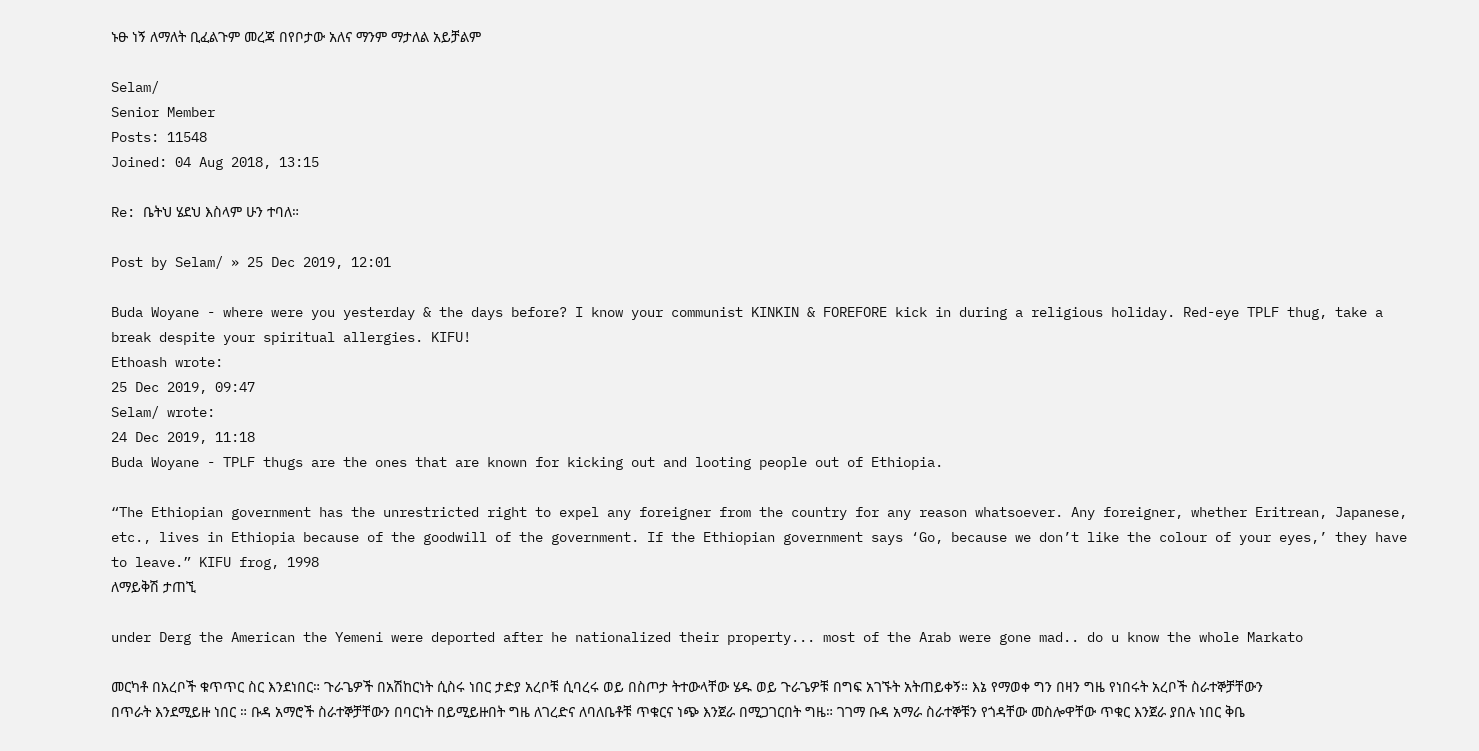ኑፁ ነኝ ለማለት ቢፈልጉም መረጃ በየቦታው አለና ማንም ማታለል አይቻልም

Selam/
Senior Member
Posts: 11548
Joined: 04 Aug 2018, 13:15

Re: ቤትህ ሄደህ እስላም ሁን ተባለ።

Post by Selam/ » 25 Dec 2019, 12:01

Buda Woyane - where were you yesterday & the days before? I know your communist KINKIN & FOREFORE kick in during a religious holiday. Red-eye TPLF thug, take a break despite your spiritual allergies. KIFU!
Ethoash wrote:
25 Dec 2019, 09:47
Selam/ wrote:
24 Dec 2019, 11:18
Buda Woyane - TPLF thugs are the ones that are known for kicking out and looting people out of Ethiopia.

“The Ethiopian government has the unrestricted right to expel any foreigner from the country for any reason whatsoever. Any foreigner, whether Eritrean, Japanese, etc., lives in Ethiopia because of the goodwill of the government. If the Ethiopian government says ‘Go, because we don’t like the colour of your eyes,’ they have to leave.” KIFU frog, 1998
ለማይቅሽ ታጠኚ

under Derg the American the Yemeni were deported after he nationalized their property... most of the Arab were gone mad.. do u know the whole Markato

መርካቶ በአረቦች ቁጥጥር ስር እንደነበር። ጉራጌዎች በአሽከርነት ሲስሩ ነበር ታድያ አረቦቹ ሲባረሩ ወይ በስጦታ ትተውላቸው ሄዱ ወይ ጉራጌዎቹ በግፍ አገኙት አትጠይቀኝ። እኔ የማወቀ ግን በዛን ግዜ የነበሩት አረቦች ስራተኞቻቸውን በጥራት እንደሚይዙ ነበር ። ቡዳ አማሮች ስራተኞቻቸውን በባርነት በይሚይዙበት ግዜ ለገረድና ለባለቤቶቹ ጥቁርና ነጭ እንጀራ በሚጋገርበት ግዜ። ገገማ ቡዳ አማራ ስራተኞቹን የጎዳቸው መስሎዋቸው ጥቁር እንጀራ ያበሉ ነበር ቅቤ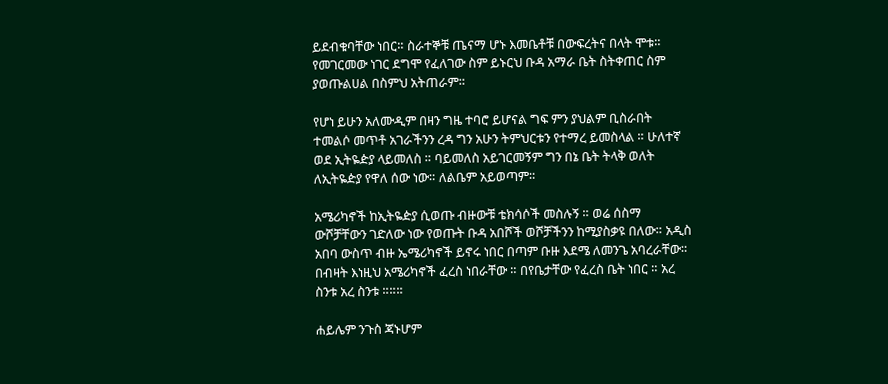ይደብቁባቸው ነበር። ስራተኞቹ ጤናማ ሆኑ እመቤቶቹ በውፍረትና በላት ሞቱ። የመገርመው ነገር ደግሞ የፈለገው ስም ይኑርህ ቡዳ አማራ ቤት ስትቀጠር ስም ያወጡልሀል በስምህ አትጠራም።

የሆነ ይሁን አለሙዲም በዛን ግዜ ተባሮ ይሆናል ግፍ ምን ያህልም ቢስራበት ተመልሶ መጥቶ አገራችንን ረዳ ግን አሁን ትምህርቱን የተማረ ይመስላል ። ሁለተኛ ወደ ኢትዬዽያ ላይመለስ ። ባይመለስ አይገርመኝም ግን በኔ ቤት ትላቅ ወለት ለኢትዬዽያ የዋለ ሰው ነው። ለልቤም አይወጣም።

አሜሪካኖች ከኢትዬዽያ ሲወጡ ብዙውቹ ቴክሳሶች መስሉኝ ። ወሬ ሰስማ ውሾቻቸውን ገድለው ነው የወጡት ቡዳ አበሾች ወሾቻችንን ከሚያስቃዩ በለው። አዲስ አበባ ውስጥ ብዙ ኤሜሪካኖች ይኖሩ ነበር በጣም ቡዙ እደሜ ለመንጌ አባረራቸው። በብዛት እነዚህ አሜሪካኖች ፈረስ ነበራቸው ። በየቤታቸው የፈረስ ቤት ነበር ። አረ ስንቱ አረ ስንቱ ።።።

ሐይሌም ንጉስ ጃኑሆም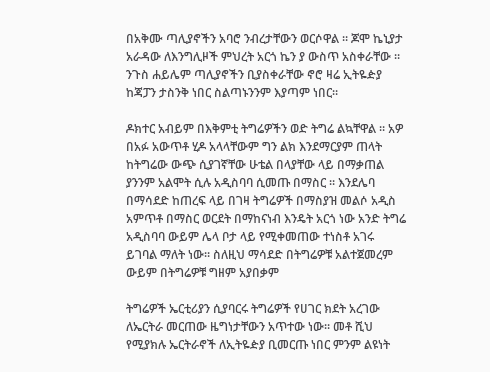በአቅሙ ጣሊያኖችን አባሮ ንብረታቸውን ወርሶዋል ። ጆሞ ኬኒያታ አራዳው ለእንግሊዞች ምህረት አርጎ ኬን ያ ውስጥ አስቀራቸው ። ንጉስ ሐይሌም ጣሊያኖችን ቢያስቀራቸው ኖሮ ዛሬ ኢትዬዽያ ከጃፓን ታስንቅ ነበር ስልጣኑንንም እያጣም ነበር።

ዶክተር አብይም በእቅምቲ ትግሬዎችን ወድ ትግሬ ልኳቸዋል ። አዎ በአፉ አውጥቶ ሂዶ አላላቸውም ግን ልክ እንደማርያም ጠላት ከትግሬው ውጭ ሲያገኛቸው ሁቴል በላያቸው ላይ በማቃጠል ያንንም አልሞት ሲሉ አዲስባባ ሲመጡ በማስር ። እንደሌባ በማሳደድ ከጠረፍ ላይ በገዛ ትግሬዎች በማስያዝ መልሶ አዲስ አምጥቶ በማስር ወርደት በማከናነብ እንዴት አርጎ ነው አንድ ትግሬ አዲስባባ ውይም ሌላ ቦታ ላይ የሚቀመጠው ተነስቶ አገሩ ይገባል ማለት ነው። ስለዚህ ማሳደድ በትግሬዎቹ አልተጀመረም ውይም በትግሬዎቹ ግዘም አያበቃም

ትግሬዎች ኤርቲሪያን ሲያባርሩ ትግሬዎች የሀገር ክደት አረገው ለኤርትራ መርጠው ዜግነታቸውን አጥተው ነው። መቶ ሺህ የሚያክሉ ኤርትራኖች ለኢትዬዽያ ቢመርጡ ነበር ምንም ልዩነት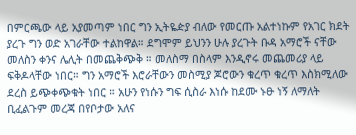በምርጫው ላይ አያመጣም ነበር ግን ኢትዬዽያ ብለው የመርጡ አልተነኩም የአገር ክደት ያረጉ ግን ወድ አገራቸው ተልከዋል። ደግሞም ይህንን ሁሉ ያረጉት ቡዳ አማሮች ናቸው መለስን ቀንና ሌሊት በመጨቅጭቅ ። መለስማ በስላም እንዲኖሩ መጨመሪያ ላይ ፍቅዶላቸው ነበር። ግን አማሮች እሮራቸውን መስሚያ ጆሮውን ቁረጥ ቁረጥ እስክሚለው ደረስ ይጭቀጭቁት ነበር ። አሁን የነሱን ግፍ ሲስራ እነሱ ከደሙ ኑፁ ነኝ ለማለት ቢፈልጉም መረጃ በየቦታው አለና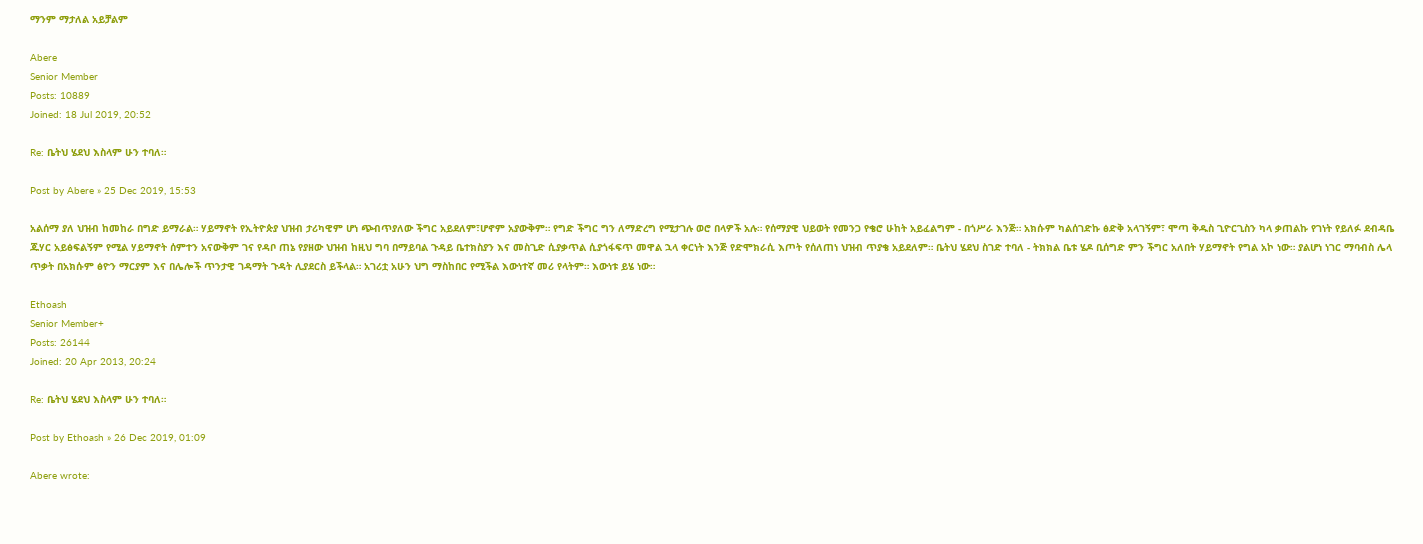ማንም ማታለል አይቻልም

Abere
Senior Member
Posts: 10889
Joined: 18 Jul 2019, 20:52

Re: ቤትህ ሄደህ እስላም ሁን ተባለ።

Post by Abere » 25 Dec 2019, 15:53

አልሰማ ያለ ህዝብ ከመከራ በግድ ይማራል። ሃይማኖት የኢትዮጵያ ህዝብ ታሪካዊም ሆነ ጭብጥያለው ችግር አይደለም፣ሆኖም አያውቅም። የግድ ችግር ግን ለማድረግ የሚታገሉ ወሮ በላዎች አሉ። የሰማያዊ ህይወት የመንጋ የቄሮ ሁከት አይፈልግም - በጎሥራ እንጅ። አክሱም ካልሰገድኩ ፅድቅ አላገኝም፣ ሞጣ ቅዱስ ጊዮርጊስን ካላ ቃጠልኩ የገነት የይለፉ ደብዳቤ ጁሃር አይፅፍልኝም የሚል ሃይማኖት ሰምተን አናውቅም ገና የዳቦ ጠኔ የያዘው ህዝብ ከዚህ ግባ በማይባል ጉዳይ ቤተክስያን እና መስጊድ ሲያቃጥል ሲያጎፋፍጥ መዋል ኋላ ቀርነት እንጅ የድሞክራሲ እጦት የሰለጠነ ህዝብ ጥያቄ አይደለም። ቤትህ ሄደህ ስገድ ተባለ - ትክክል ቤቱ ሄዶ ቢሰግድ ምን ችግር አለበት ሃይማኖት የግል አኮ ነው። ያልሆነ ነገር ማባብስ ሌላ ጥቃት በአክሱም ፅዮን ማርያም እና በሌሎች ጥንታዊ ገዳማት ጉዳት ሊያደርስ ይችላል። አገሪቷ አሁን ህግ ማስከበር የሚችል እውነተኛ መሪ የላትም። እውነቱ ይሄ ነው።

Ethoash
Senior Member+
Posts: 26144
Joined: 20 Apr 2013, 20:24

Re: ቤትህ ሄደህ እስላም ሁን ተባለ።

Post by Ethoash » 26 Dec 2019, 01:09

Abere wrote: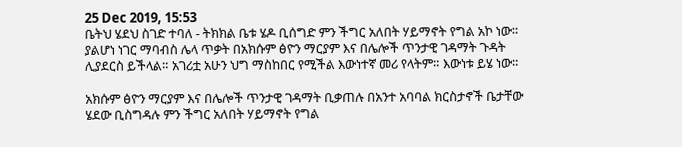25 Dec 2019, 15:53
ቤትህ ሄደህ ስገድ ተባለ - ትክክል ቤቱ ሄዶ ቢሰግድ ምን ችግር አለበት ሃይማኖት የግል አኮ ነው። ያልሆነ ነገር ማባብስ ሌላ ጥቃት በአክሱም ፅዮን ማርያም እና በሌሎች ጥንታዊ ገዳማት ጉዳት ሊያደርስ ይችላል። አገሪቷ አሁን ህግ ማስከበር የሚችል እውነተኛ መሪ የላትም። እውነቱ ይሄ ነው።

አክሱም ፅዮን ማርያም እና በሌሎች ጥንታዊ ገዳማት ቢቃጠሉ በአንተ አባባል ክርስታኖች ቤታቸው ሄደው ቢስግዳሉ ምን ችግር አለበት ሃይማኖት የግል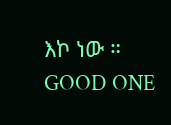እኮ ነው ።
GOOD ONE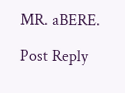MR. aBERE.

Post Reply